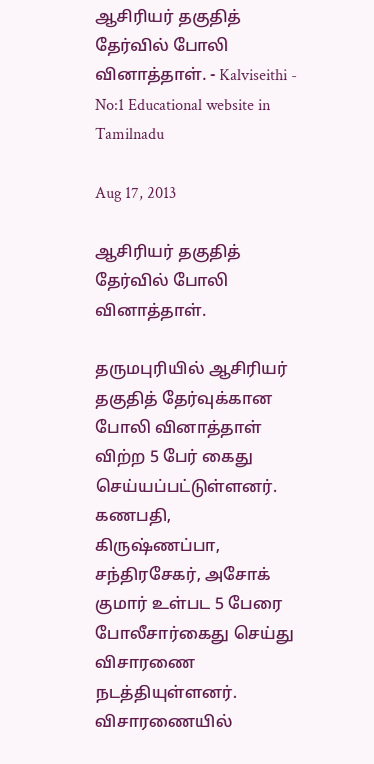ஆசிரியர் தகுதித் தேர்வில் போலி வினாத்தாள். - Kalviseithi - No:1 Educational website in Tamilnadu

Aug 17, 2013

ஆசிரியர் தகுதித் தேர்வில் போலி வினாத்தாள்.

தருமபுரியில் ஆசிரியர் தகுதித் தேர்வுக்கான போலி வினாத்தாள் விற்ற 5 பேர் கைது செய்யப்பட்டுள்ளனர். கணபதி, கிருஷ்ணப்பா, சந்திரசேகர், அசோக் குமார் உள்பட 5 பேரை போலீசார்கைது செய்து விசாரணை நடத்தியுள்ளனர். விசாரணையில்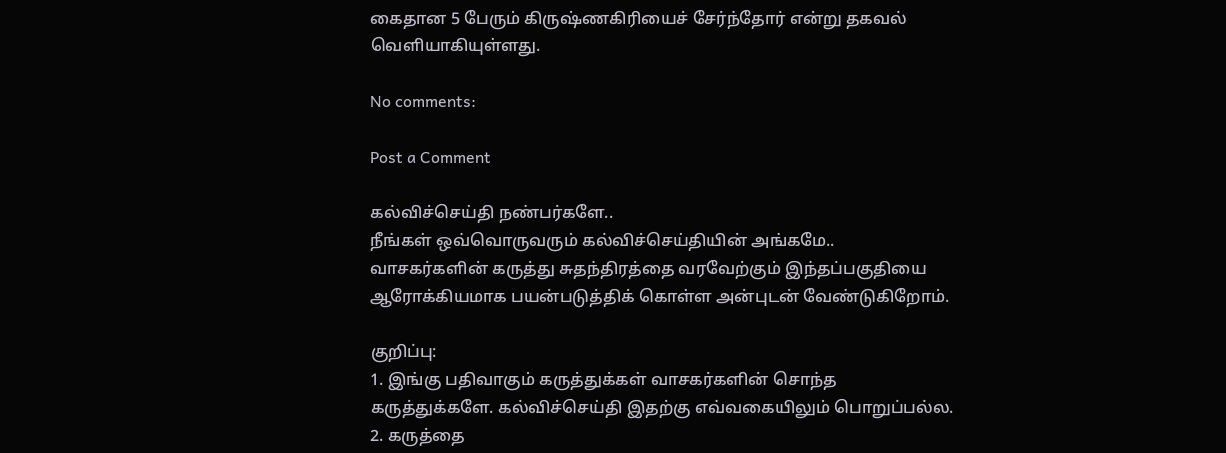கைதான 5 பேரும் கிருஷ்ணகிரியைச் சேர்ந்தோர் என்று தகவல் வெளியாகியுள்ளது.

No comments:

Post a Comment

கல்விச்செய்தி நண்பர்களே..
நீங்கள் ஒவ்வொருவரும் கல்விச்செய்தியின் அங்கமே..
வாசகர்களின் கருத்து சுதந்திரத்தை வரவேற்கும் இந்தப்பகுதியை ஆரோக்கியமாக பயன்படுத்திக் கொள்ள அன்புடன் வேண்டுகிறோம்.

குறிப்பு:
1. இங்கு பதிவாகும் கருத்துக்கள் வாசகர்களின் சொந்த கருத்துக்களே. கல்விச்செய்தி இதற்கு எவ்வகையிலும் பொறுப்பல்ல.
2. கருத்தை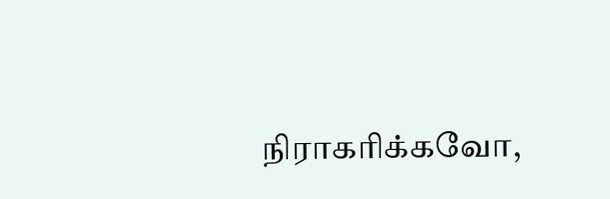நிராகரிக்கவோ,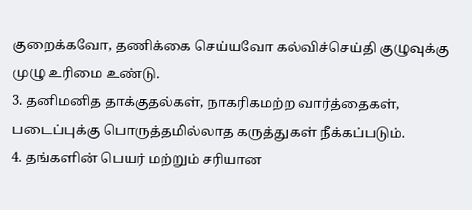குறைக்கவோ, தணிக்கை செய்யவோ கல்விச்செய்தி குழுவுக்கு முழு உரிமை உண்டு.
3. தனிமனித தாக்குதல்கள், நாகரிகமற்ற வார்த்தைகள், படைப்புக்கு பொருத்தமில்லாத கருத்துகள் நீக்கப்படும்.
4. தங்களின் பெயர் மற்றும் சரியான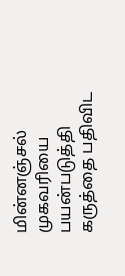மின்னஞ்சல் முகவரியை பயன்படுத்தி கருத்தை பதிவிட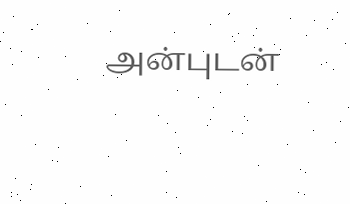அன்புடன்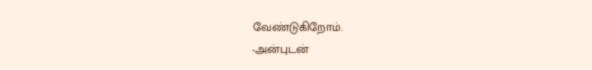வேண்டுகிறோம்.
-அன்புடன்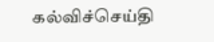கல்விச்செய்தி